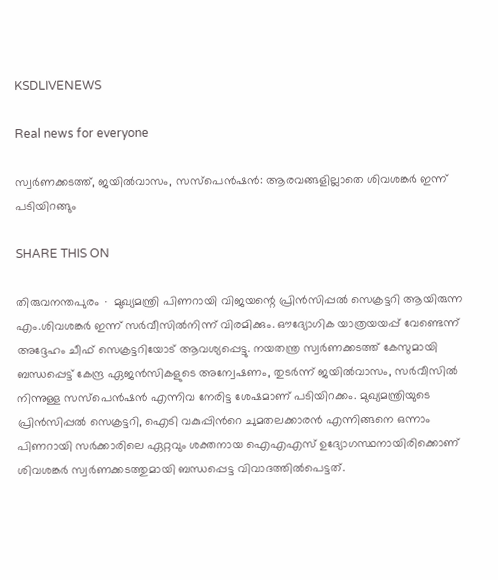KSDLIVENEWS

Real news for everyone

സ്വർണക്കടത്ത്, ജയില്‍വാസം, സസ്പെന്‍ഷന്‍: ആരവങ്ങളില്ലാതെ ശിവശങ്കര്‍ ഇന്ന് പടിയിറങ്ങും

SHARE THIS ON

തിരുവനന്തപുരം ∙ മുഖ്യമന്ത്രി പിണറായി വിജയന്റെ പ്രിന്‍സിപ്പല്‍ സെക്രട്ടറി ആയിരുന്ന എം.ശിവശങ്കര്‍ ഇന്ന് സര്‍വീസില്‍നിന്ന് വിരമിക്കും. ഔദ്യോഗിക യാത്രയയപ്പ് വേണ്ടെന്ന് അദ്ദേഹം ചീഫ് സെക്രട്ടറിയോട് ആവശ്യപ്പെട്ടു. നയതന്ത്ര സ്വര്‍ണക്കടത്ത് കേസുമായി ബന്ധപ്പെട്ട് കേന്ദ്ര ഏജന്‍സികളുടെ അന്വേഷണം, തുടര്‍ന്ന് ജയില്‍വാസം, സര്‍വീസില്‍ നിന്നുള്ള സസ്പെന്‍ഷന്‍ എന്നിവ നേരിട്ട ശേഷമാണ് പടിയിറക്കം. മുഖ്യമന്ത്രിയുടെ പ്രിന്‍സിപ്പല്‍ സെക്രട്ടറി, ഐടി വകുപ്പിന്‍റെ ചുമതലക്കാരന്‍ എന്നിങ്ങനെ ഒന്നാം പിണറായി സര്‍ക്കാരിലെ ഏറ്റവും ശക്തനായ ഐഎഎസ് ഉദ്യോഗസ്ഥനായിരിക്കൊണ് ശിവശങ്കര്‍ സ്വര്‍ണക്കടത്തുമായി ബന്ധപ്പെട്ട വിവാദത്തിൽപെട്ടത്.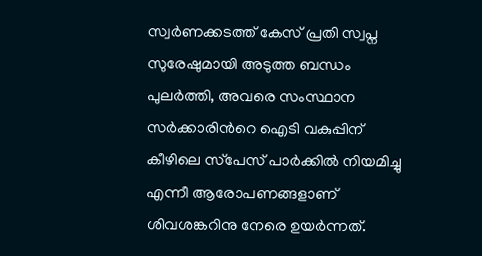സ്വര്‍ണക്കടത്ത് കേസ് പ്രതി സ്വപ്ന സുരേഷുമായി അടുത്ത ബന്ധം പുലര്‍ത്തി, അവരെ സംസ്ഥാന സര്‍ക്കാരിന്‍റെ ഐടി വകുപ്പിന് കീഴിലെ സ്‌പേസ് പാര്‍ക്കില്‍ നിയമിച്ചു എന്നീ ആരോപണങ്ങളാണ് ശിവശങ്കറിനു നേരെ ഉയര്‍ന്നത്.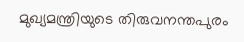മുഖ്യമന്ത്രിയുടെ തിരുവനന്തപുരം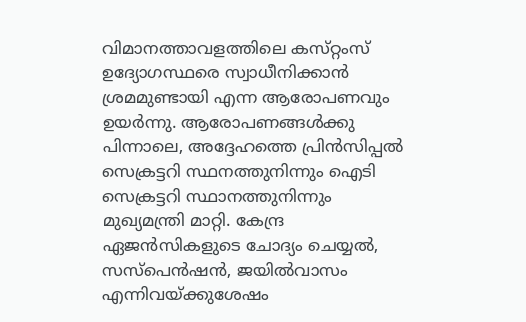വിമാനത്താവളത്തിലെ കസ്‌റ്റംസ് ഉദ്യോഗസ്ഥരെ സ്വാധീനിക്കാന്‍ ശ്രമമുണ്ടായി എന്ന ആരോപണവും ഉയര്‍ന്നു. ആരോപണങ്ങള്‍ക്കു പിന്നാലെ, അദ്ദേഹത്തെ പ്രിന്‍സിപ്പല്‍ സെക്രട്ടറി സ്ഥനത്തുനിന്നും ഐടി സെക്രട്ടറി സ്ഥാനത്തുനിന്നും മുഖ്യമന്ത്രി മാറ്റി. കേന്ദ്ര ഏജന്‍സികളുടെ ചോദ്യം ചെയ്യല്‍, സസ്പെന്‍ഷന്‍, ജയില്‍വാസം എന്നിവയ്ക്കുശേഷം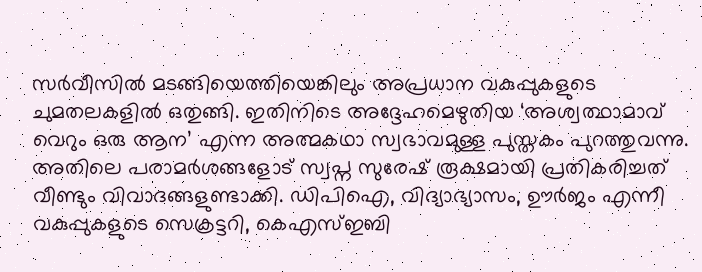സര്‍വീസിൽ മടങ്ങിയെത്തിയെങ്കിലും അപ്രധാന വകുപ്പുകളുടെ ചുമതലകളിൽ ഒതുങ്ങി. ഇതിനിടെ അദ്ദേഹമെഴുതിയ ‘അശ്വത്ഥാമാവ് വെറും ഒരു ആന’ എന്ന അത്മകഥാ സ്വഭാവമുള്ള പുസ്തകം പുറത്തുവന്നു. അതിലെ പരാമര്‍ശങ്ങളോട് സ്വപ്ന സുരേഷ് രൂക്ഷമായി പ്രതികരിച്ചത് വീണ്ടും വിവാദങ്ങളുണ്ടാക്കി. ഡിപിഐ, വിദ്യാഭ്യാസം, ഊര്‍ജം എന്നീ വകുപ്പുകളുടെ സെക്രട്ടറി, കെഎസ്ഇബി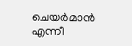ചെയര്‍മാന്‍ എന്നീ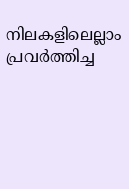നിലകളിലെല്ലാം പ്രവര്‍ത്തിച്ച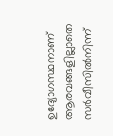ഉദ്യോഗസ്ഥനാണ് ആരവങ്ങളില്ലാതെ സര്‍വീസില്‍നിന്ന്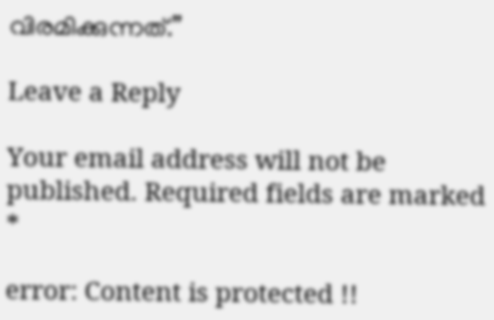വിരമിക്കുന്നത്.”

Leave a Reply

Your email address will not be published. Required fields are marked *

error: Content is protected !!